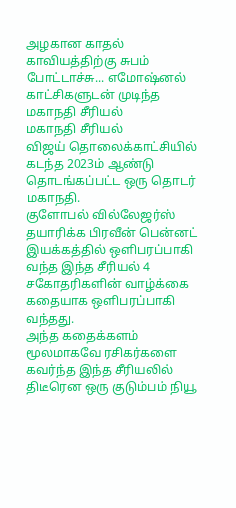அழகான காதல் காவியத்திற்கு சுபம் போட்டாச்சு... எமோஷ்னல் காட்சிகளுடன் முடிந்த மகாநதி சீரியல்
மகாநதி சீரியல்
விஜய் தொலைக்காட்சியில் கடந்த 2023ம் ஆண்டு தொடங்கப்பட்ட ஒரு தொடர் மகாநதி.
குளோபல் வில்லேஜர்ஸ் தயாரிக்க பிரவீன் பென்னட் இயக்கத்தில் ஒளிபரப்பாகி வந்த இந்த சீரியல் 4 சகோதரிகளின் வாழ்க்கை கதையாக ஒளிபரப்பாகி வந்தது.
அந்த கதைக்களம் மூலமாகவே ரசிகர்களை கவர்ந்த இந்த சீரியலில் திடீரென ஒரு குடும்பம் நியூ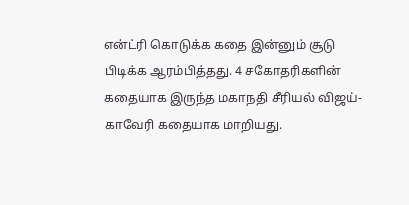என்ட்ரி கொடுக்க கதை இன்னும் சூடு பிடிக்க ஆரம்பித்தது. 4 சகோதரிகளின் கதையாக இருந்த மகாநதி சீரியல் விஜய்-காவேரி கதையாக மாறியது.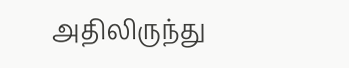அதிலிருந்து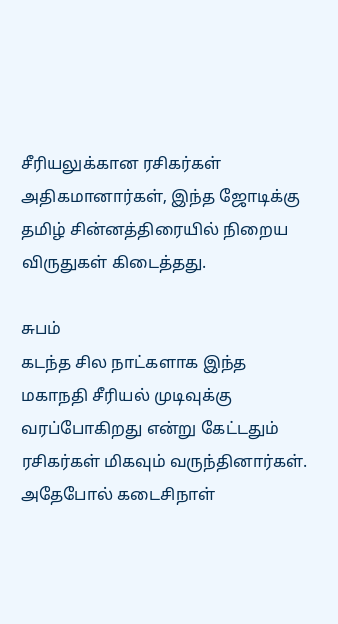சீரியலுக்கான ரசிகர்கள் அதிகமானார்கள், இந்த ஜோடிக்கு தமிழ் சின்னத்திரையில் நிறைய விருதுகள் கிடைத்தது.

சுபம்
கடந்த சில நாட்களாக இந்த மகாநதி சீரியல் முடிவுக்கு வரப்போகிறது என்று கேட்டதும் ரசிகர்கள் மிகவும் வருந்தினார்கள். அதேபோல் கடைசிநாள்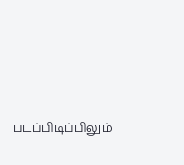படப்பிடிப்பிலும்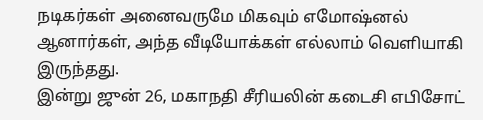நடிகர்கள் அனைவருமே மிகவும் எமோஷ்னல் ஆனார்கள், அந்த வீடியோக்கள் எல்லாம் வெளியாகி இருந்தது.
இன்று ஜுன் 26, மகாநதி சீரியலின் கடைசி எபிசோட்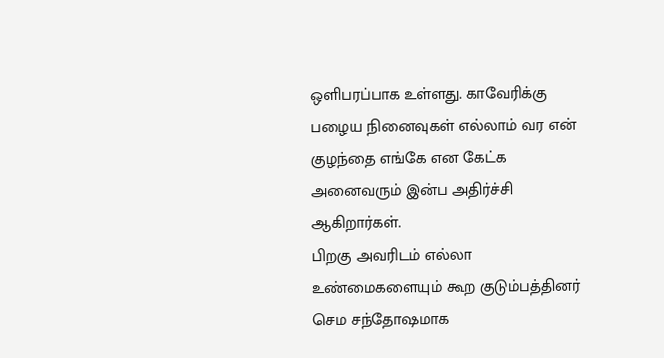ஒளிபரப்பாக உள்ளது. காவேரிக்கு பழைய நினைவுகள் எல்லாம் வர என் குழந்தை எங்கே என கேட்க அனைவரும் இன்ப அதிர்ச்சி ஆகிறார்கள்.
பிறகு அவரிடம் எல்லா உண்மைகளையும் கூற குடும்பத்தினர் செம சந்தோஷமாக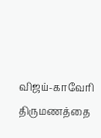விஜய்-காவேரி திருமணத்தை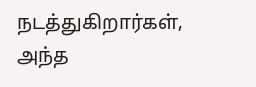நடத்துகிறார்கள், அந்த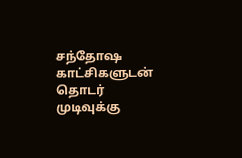சந்தோஷ காட்சிகளுடன் தொடர் முடிவுக்கு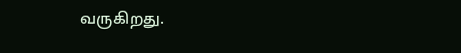வருகிறது.